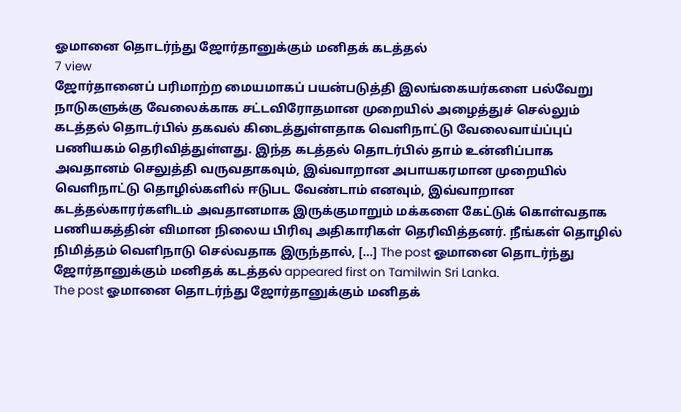ஓமானை தொடர்ந்து ஜோர்தானுக்கும் மனிதக் கடத்தல்
7 view
ஜோர்தானைப் பரிமாற்ற மையமாகப் பயன்படுத்தி இலங்கையர்களை பல்வேறு நாடுகளுக்கு வேலைக்காக சட்டவிரோதமான முறையில் அழைத்துச் செல்லும் கடத்தல் தொடர்பில் தகவல் கிடைத்துள்ளதாக வெளிநாட்டு வேலைவாய்ப்புப் பணியகம் தெரிவித்துள்ளது. இந்த கடத்தல் தொடர்பில் தாம் உன்னிப்பாக அவதானம் செலுத்தி வருவதாகவும், இவ்வாறான அபாயகரமான முறையில் வெளிநாட்டு தொழில்களில் ஈடுபட வேண்டாம் எனவும், இவ்வாறான கடத்தல்காரர்களிடம் அவதானமாக இருக்குமாறும் மக்களை கேட்டுக் கொள்வதாக பணியகத்தின் விமான நிலைய பிரிவு அதிகாரிகள் தெரிவித்தனர். நீங்கள் தொழில் நிமித்தம் வெளிநாடு செல்வதாக இருந்தால், […] The post ஓமானை தொடர்ந்து ஜோர்தானுக்கும் மனிதக் கடத்தல் appeared first on Tamilwin Sri Lanka.
The post ஓமானை தொடர்ந்து ஜோர்தானுக்கும் மனிதக்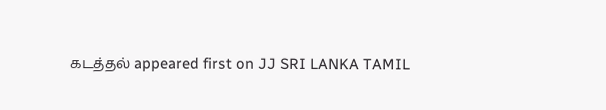கடத்தல் appeared first on JJ SRI LANKA TAMIL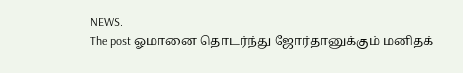NEWS.
The post ஓமானை தொடர்ந்து ஜோர்தானுக்கும் மனிதக்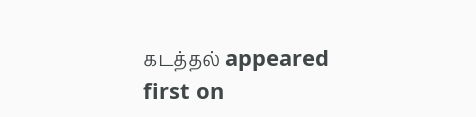கடத்தல் appeared first on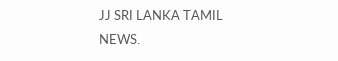JJ SRI LANKA TAMIL NEWS.